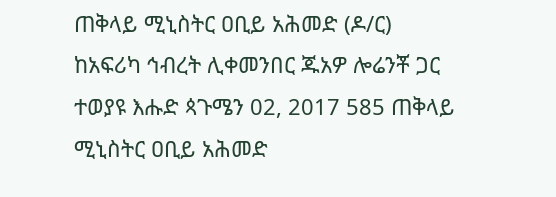ጠቅላይ ሚኒስትር ዐቢይ አሕመድ (ዶ/ር) ከአፍሪካ ኅብረት ሊቀመንበር ጁአዎ ሎሬንቾ ጋር ተወያዩ እሑድ ጳጉሜን 02, 2017 585 ጠቅላይ ሚኒስትር ዐቢይ አሕመድ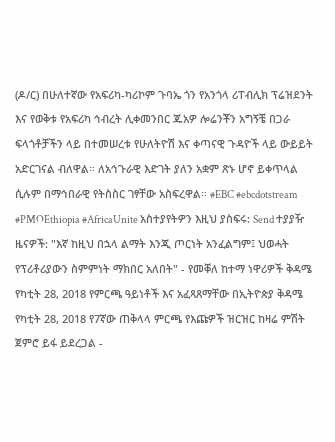(ዶ/ር) በሁለተኛው የአፍሪካ-ካሪኮም ጉባኤ ጎን የአንጎላ ሪፐብሊክ ፕሬዝደንት እና የወቅቱ የአፍሪካ ኅብረት ሊቀመንበር ጁአዎ ሎሬንቾን አግኝቼ በጋራ ፍላጎቶቻችን ላይ በተመሠረቱ የሁለትዮሽ እና ቀጣናዊ ጉዳዮች ላይ ውይይት አድርገናል ብለዋል። ለአኅጉራዊ እድገት ያለን አቋም ጽኑ ሆኖ ይቀጥላል ሲሉም በማኅበራዊ የትስስር ገፃቸው አስፍረዋል። #EBC #ebcdotstream #PMOEthiopia #AfricaUnite አስተያየትዎን እዚህ ያስፍሩ: Send ተያያዥ ዜናዎች: "እኛ ከዚህ በኋላ ልማት እንጂ ጦርነት አንፈልግም፤ ህወሓት የፕሪቶሪያውን ስምምነት ማክበር አለበት" - የመቐለ ከተማ ነዋሪዎች ቅዳሜ የካቲት 28, 2018 የምርጫ ዓይነቶች እና አፈጻጸማቸው በኢትዮጵያ ቅዳሜ የካቲት 28, 2018 የ7ኛው ጠቅላላ ምርጫ የእጩዎች ዝርዝር ከዛሬ ምሽት ጀምሮ ይፋ ይደረጋል -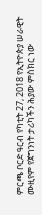ምርጫ ቦርድ ዓርብ የካቲት 27, 2018 የኢትዮጵያ ሠራዊት ሙዚየም የጀግንነት ታሪካችን ሕያው ምስክር ነው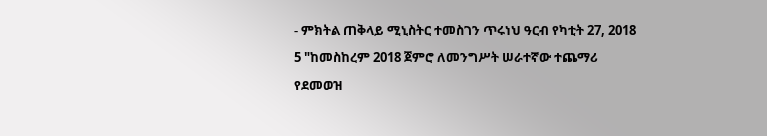- ምክትል ጠቅላይ ሚኒስትር ተመስገን ጥሩነህ ዓርብ የካቲት 27, 2018
5 "ከመስከረም 2018 ጀምሮ ለመንግሥት ሠራተኛው ተጨማሪ የደመወዝ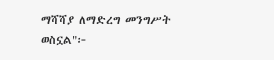ማሻሻያ ለማድረግ መንግሥት ወስኗል"፦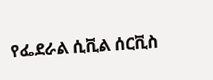የፌደራል ሲቪል ሰርቪስ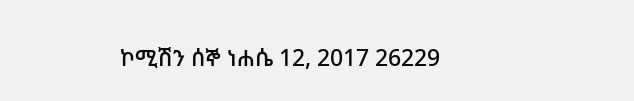ኮሚሽን ሰኞ ነሐሴ 12, 2017 26229